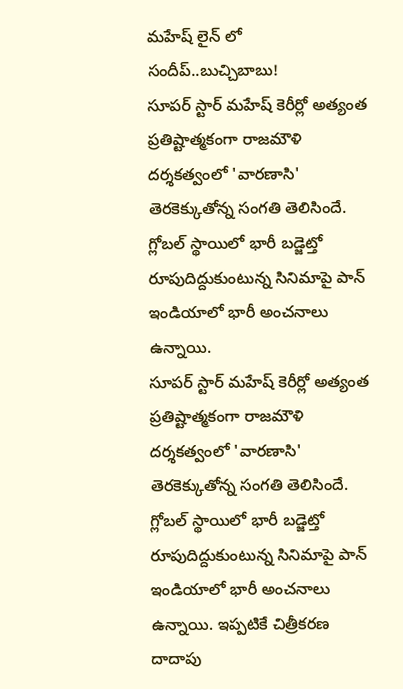మహేష్ లైన్ లో సందీప్..బుచ్చిబాబు!
సూపర్ స్టార్ మహేష్ కెరీర్లో అత్యంత ప్రతిష్టాత్మకంగా రాజమౌళి దర్శకత్వంలో 'వారణాసి' తెరకెక్కుతోన్న సంగతి తెలిసిందే. గ్లోబల్ స్థాయిలో భారీ బడ్జెట్తో రూపుదిద్దుకుంటున్న సినిమాపై పాన్ ఇండియాలో భారీ అంచనాలు ఉన్నాయి.
సూపర్ స్టార్ మహేష్ కెరీర్లో అత్యంత ప్రతిష్టాత్మకంగా రాజమౌళి దర్శకత్వంలో 'వారణాసి' తెరకెక్కుతోన్న సంగతి తెలిసిందే. గ్లోబల్ స్థాయిలో భారీ బడ్జెట్తో రూపుదిద్దుకుంటున్న సినిమాపై పాన్ ఇండియాలో భారీ అంచనాలు ఉన్నాయి. ఇప్పటికే చిత్రీకరణ దాదాపు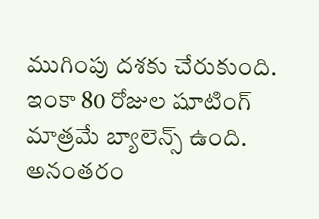ముగింపు దశకు చేరుకుంది. ఇంకా 80 రోజుల షూటింగ్ మాత్రమే బ్యాలెన్స్ ఉంది. అనంతరం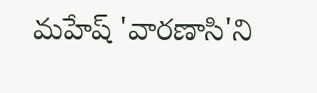మహేష్ 'వారణాసి'ని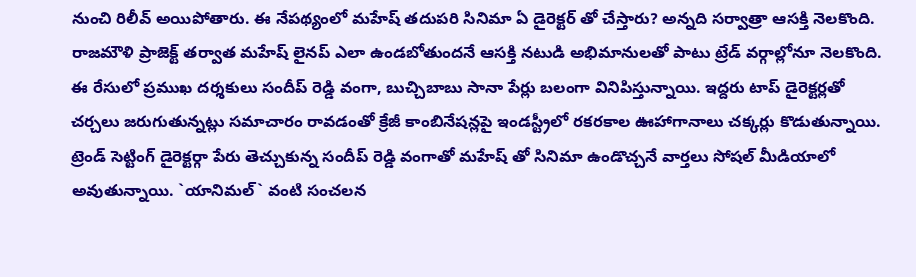నుంచి రిలీవ్ అయిపోతారు. ఈ నేపథ్యంలో మహేష్ తదుపరి సినిమా ఏ డైరెక్టర్ తో చేస్తారు? అన్నది సర్వాత్రా ఆసక్తి నెలకొంది. రాజమౌళి ప్రాజెక్ట్ తర్వాత మహేష్ లైనప్ ఎలా ఉండబోతుందనే ఆసక్తి నటుడి అభిమానులతో పాటు ట్రేడ్ వర్గాల్లోనూ నెలకొంది.
ఈ రేసులో ప్రముఖ దర్శకులు సందీప్ రెడ్డి వంగా, బుచ్చిబాబు సానా పేర్లు బలంగా వినిపిస్తున్నాయి. ఇద్దరు టాప్ డైరెక్టర్లతో చర్చలు జరుగుతున్నట్లు సమాచారం రావడంతో క్రేజీ కాంబినేషన్లపై ఇండస్ట్రీలో రకరకాల ఊహాగానాలు చక్కర్లు కొడుతున్నాయి. ట్రెండ్ సెట్టింగ్ డైరెక్టర్గా పేరు తెచ్చుకున్న సందీప్ రెడ్డి వంగాతో మహేష్ తో సినిమా ఉండొచ్చనే వార్తలు సోషల్ మీడియాలో అవుతున్నాయి. `యానిమల్` వంటి సంచలన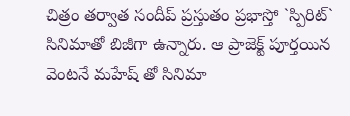చిత్రం తర్వాత సందీప్ ప్రస్తుతం ప్రభాస్తో `స్పిరిట్` సినిమాతో బిజీగా ఉన్నారు. ఆ ప్రాజెక్ట్ పూర్తయిన వెంటనే మహేష్ తో సినిమా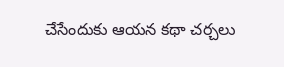చేసేందుకు ఆయన కథా చర్చలు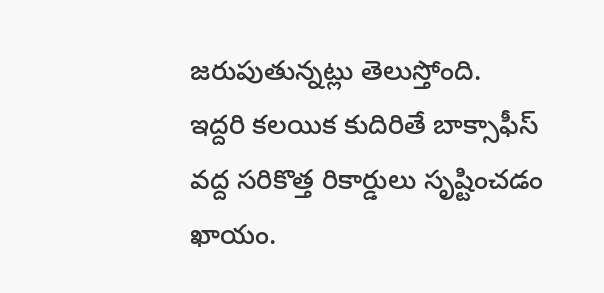జరుపుతున్నట్లు తెలుస్తోంది.
ఇద్దరి కలయిక కుదిరితే బాక్సాఫీస్ వద్ద సరికొత్త రికార్డులు సృష్టించడం ఖాయం.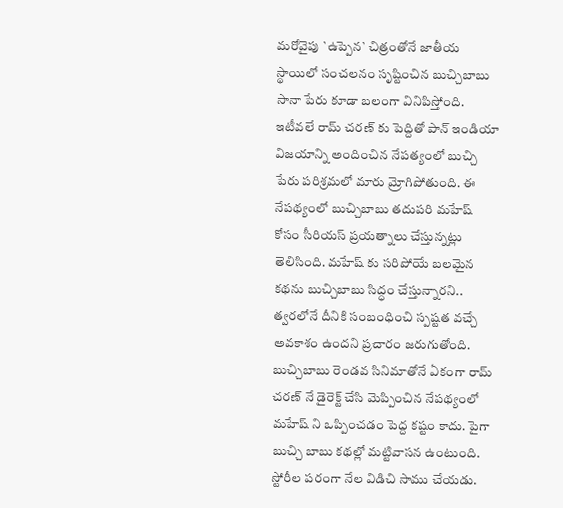మరోవైపు `ఉప్పెన` చిత్రంతోనే జాతీయ స్థాయిలో సంచలనం సృష్టించిన బుచ్చిబాబు సానా పేరు కూడా బలంగా వినిపిస్తోంది. ఇటీవలే రామ్ చరణ్ కు పెద్దితో పాన్ ఇండియా విజయాన్ని అందించిన నేపత్యంలో బుచ్చి పేరు పరిశ్రమలో మారు మ్రోగిపోతుంది. ఈ నేపథ్యంలో బుచ్చిబాబు తదుపరి మహేష్ కోసం సీరియస్ ప్రయత్నాలు చేస్తున్నట్లు తెలిసింది. మహేష్ కు సరిపోయే బలమైన కథను బుచ్చిబాబు సిద్ధం చేస్తున్నారని.. త్వరలోనే దీనికి సంబంధించి స్పష్టత వచ్చే అవకాశం ఉందని ప్రచారం జరుగుతోంది.
బుచ్చిబాబు రెండవ సినిమాతోనే ఏకంగా రామ్ చరణ్ నే డైరెక్ట్ చేసి మెప్పించిన నేపథ్యంలో మహేష్ ని ఒప్పించడం పెద్ద కష్టం కాదు. పైగా బుచ్చి బాబు కథల్లో మట్టివాసన ఉంటుంది. స్టోరీల పరంగా నేల విడిచి సాము చేయడు.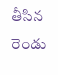తీసిన రెండు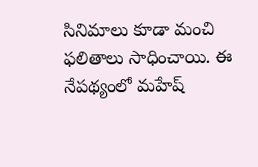సినిమాలు కూడా మంచి ఫలితాలు సాధించాయి. ఈ నేపథ్యంలో మహేష్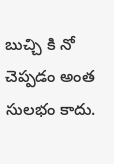బుచ్చి కి నో చెప్పడం అంత సులభం కాదు.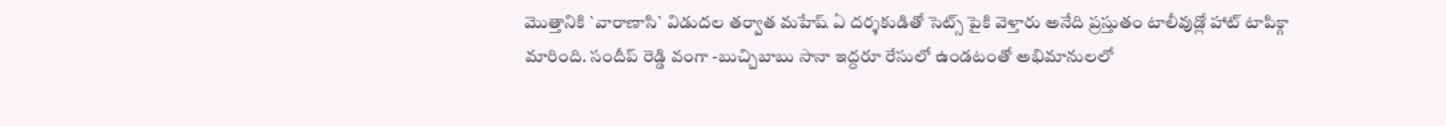మొత్తానికి `వారాణాసి` విడుదల తర్వాత మహేష్ ఏ దర్శకుడితో సెట్స్ పైకి వెళ్తారు అనేది ప్రస్తుతం టాలీవుడ్లో హాట్ టాపిక్గా మారింది. సందీప్ రెడ్డి వంగా -బుచ్చిబాబు సానా ఇద్దరూ రేసులో ఉండటంతో అభిమానులలో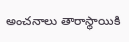అంచనాలు తారాస్థాయికి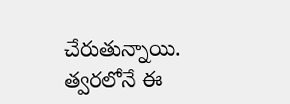చేరుతున్నాయి. త్వరలోనే ఈ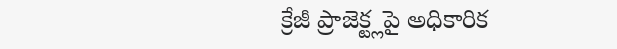క్రేజీ ప్రాజెక్ట్లపై అధికారిక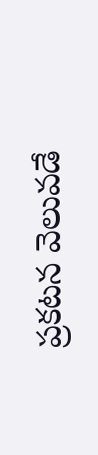ప్రకటన వెలువడే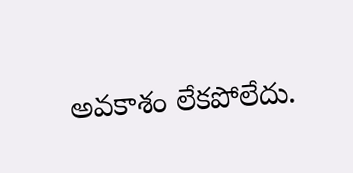అవకాశం లేకపోలేదు.